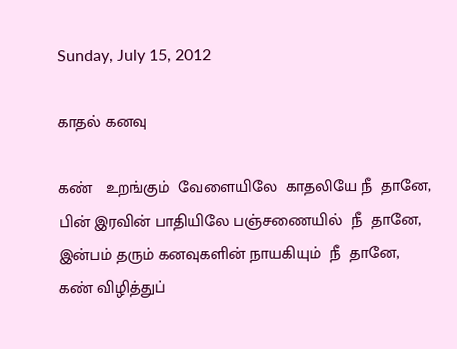Sunday, July 15, 2012

காதல் கனவு

கண்   உறங்கும்  வேளையிலே  காதலியே நீ  தானே,
பின் இரவின் பாதியிலே பஞ்சணையில்  நீ  தானே,
இன்பம் தரும் கனவுகளின் நாயகியும்  நீ  தானே,
கண் விழித்துப்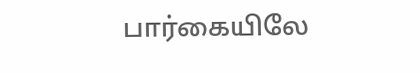பார்கையிலே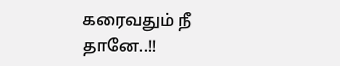கரைவதும் நீ  தானே..!!